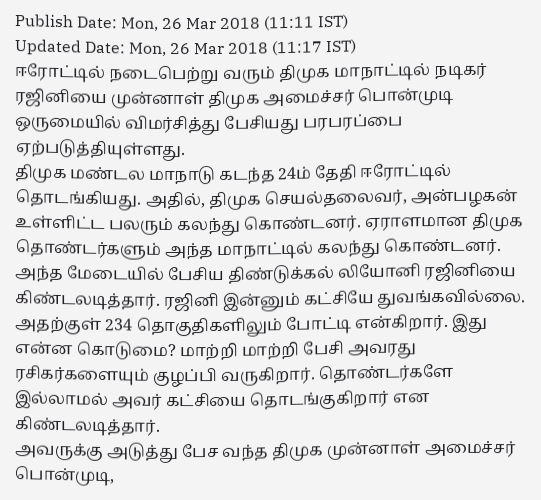Publish Date: Mon, 26 Mar 2018 (11:11 IST)
Updated Date: Mon, 26 Mar 2018 (11:17 IST)
ஈரோட்டில் நடைபெற்று வரும் திமுக மாநாட்டில் நடிகர் ரஜினியை முன்னாள் திமுக அமைச்சர் பொன்முடி ஒருமையில் விமர்சித்து பேசியது பரபரப்பை ஏற்படுத்தியுள்ளது.
திமுக மண்டல மாநாடு கடந்த 24ம் தேதி ஈரோட்டில் தொடங்கியது. அதில், திமுக செயல்தலைவர், அன்பழகன் உள்ளிட்ட பலரும் கலந்து கொண்டனர். ஏராளமான திமுக தொண்டர்களும் அந்த மாநாட்டில் கலந்து கொண்டனர்.
அந்த மேடையில் பேசிய திண்டுக்கல் லியோனி ரஜினியை கிண்டலடித்தார். ரஜினி இன்னும் கட்சியே துவங்கவில்லை. அதற்குள் 234 தொகுதிகளிலும் போட்டி என்கிறார். இது என்ன கொடுமை? மாற்றி மாற்றி பேசி அவரது ரசிகர்களையும் குழப்பி வருகிறார். தொண்டர்களே இல்லாமல் அவர் கட்சியை தொடங்குகிறார் என கிண்டலடித்தார்.
அவருக்கு அடுத்து பேச வந்த திமுக முன்னாள் அமைச்சர் பொன்முடி,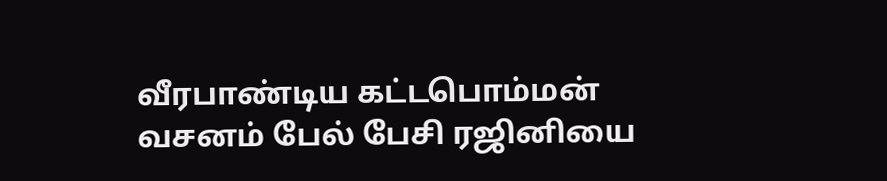வீரபாண்டிய கட்டபொம்மன் வசனம் பேல் பேசி ரஜினியை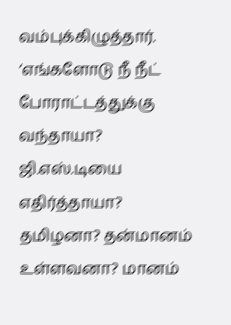வம்புக்கிழுத்தார். ‘எங்களோடு நீ நீட் போராட்டத்துக்கு வந்தாயா? ஜி.எஸ்.டியை எதிர்த்தாயா? தமிழனா? தன்மானம் உள்ளவனா? மானம்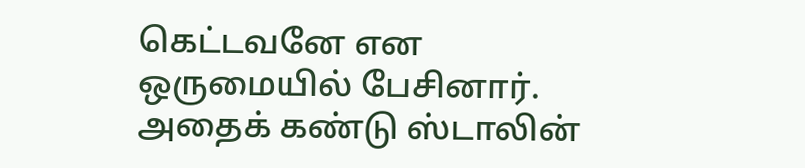கெட்டவனே என ஒருமையில் பேசினார். அதைக் கண்டு ஸ்டாலின்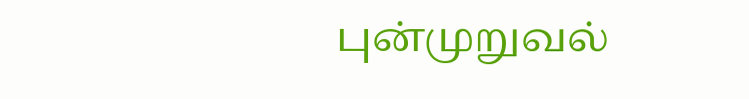புன்முறுவல்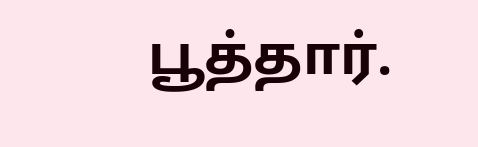பூத்தார்.